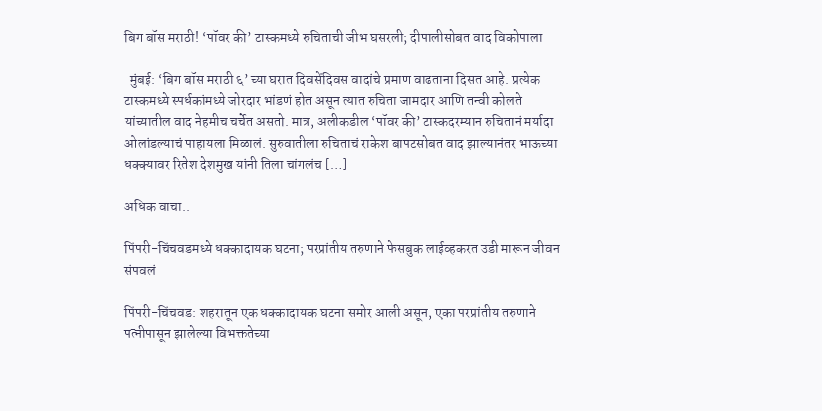बिग बॉस मराठी! ‘पॉवर की’ टास्कमध्ये रुचिताची जीभ घसरली; दीपालीसोबत वाद विकोपाला

  मुंबई: ‘बिग बॉस मराठी ६’ च्या घरात दिवसेंदिवस वादांचे प्रमाण वाढताना दिसत आहे. प्रत्येक टास्कमध्ये स्पर्धकांमध्ये जोरदार भांडणं होत असून त्यात रुचिता जामदार आणि तन्वी कोलते यांच्यातील वाद नेहमीच चर्चेत असतो. मात्र, अलीकडील ‘पॉवर की’ टास्कदरम्यान रुचितानं मर्यादा ओलांडल्याचं पाहायला मिळालं. सुरुवातीला रुचिताचं राकेश बापटसोबत वाद झाल्यानंतर भाऊच्या धक्क्यावर रितेश देशमुख यांनी तिला चांगलंच […]

अधिक वाचा..

पिंपरी-चिंचवडमध्ये धक्कादायक घटना; परप्रांतीय तरुणाने फेसबुक लाईव्हकरत उडी मारून जीवन संपवलं

पिंपरी-चिंचवड: शहरातून एक धक्कादायक घटना समोर आली असून, एका परप्रांतीय तरुणाने पत्नीपासून झालेल्या विभक्ततेच्या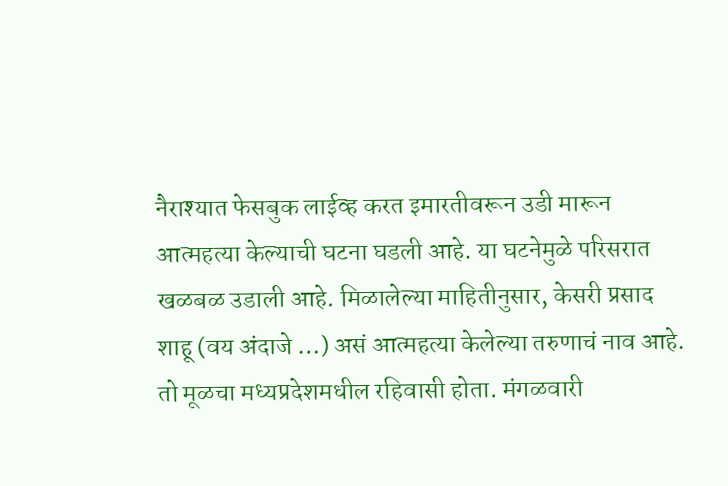नैराश्यात फेसबुक लाईव्ह करत इमारतीवरून उडी मारून आत्महत्या केल्याची घटना घडली आहे. या घटनेमुळे परिसरात खळबळ उडाली आहे. मिळालेल्या माहितीनुसार, केसरी प्रसाद शाहू (वय अंदाजे …) असं आत्महत्या केलेल्या तरुणाचं नाव आहे. तो मूळचा मध्यप्रदेशमधील रहिवासी होता. मंगळवारी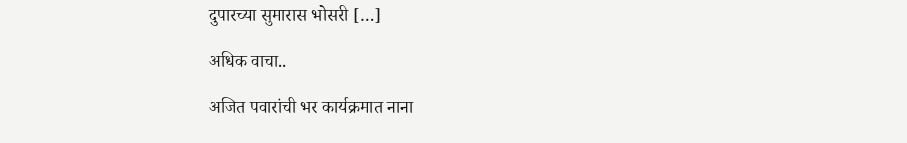दुपारच्या सुमारास भोसरी […]

अधिक वाचा..

अजित पवारांची भर कार्यक्रमात नाना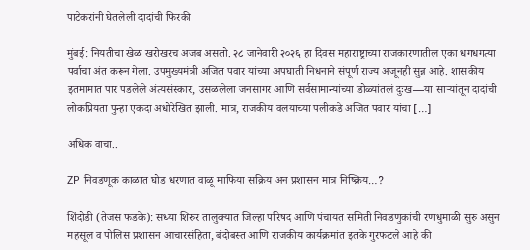पाटेकरांनी घेतलेली दादांची फिरकी

मुंबई: नियतीचा खेळ खरोखरच अजब असतो. २८ जानेवारी २०२६ हा दिवस महाराष्ट्राच्या राजकारणातील एका धगधगत्या पर्वाचा अंत करून गेला. उपमुख्यमंत्री अजित पवार यांच्या अपघाती निधनाने संपूर्ण राज्य अजूनही सुन्न आहे. शासकीय इतमामात पार पडलेले अंत्यसंस्कार, उसळलेला जनसागर आणि सर्वसामान्यांच्या डोळ्यांतलं दुःख—या साऱ्यांतून दादांची लोकप्रियता पुन्हा एकदा अधोरेखित झाली. मात्र, राजकीय वलयाच्या पलीकडे अजित पवार यांचा […]

अधिक वाचा..

ZP निवडणूक काळात घोड धरणात वाळू माफिया सक्रिय अन प्रशासन मात्र निष्क्रिय…?

शिंदोडी (तेजस फडके): सध्या शिरुर तालुक्यात जिल्हा परिषद आणि पंचायत समिती निवडणुकांची रणधुमाळी सुरु असुन महसूल व पोलिस प्रशासन आचारसंहिता, बंदोबस्त आणि राजकीय कार्यक्रमांत इतके गुरफटले आहे की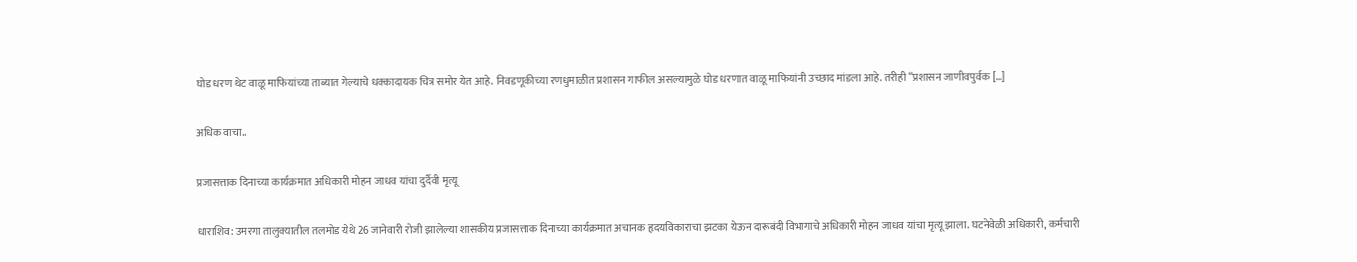घोड धरण थेट वाळू माफियांच्या ताब्यात गेल्याचे धक्कादायक चित्र समोर येत आहे. निवडणूकीच्या रणधुमाळीत प्रशासन गाफील असल्यामुळे घोड धरणात वाळू माफियांनी उच्छाद मांडला आहे. तरीही “प्रशासन जाणीवपुर्वक […]

अधिक वाचा..

प्रजासत्ताक दिनाच्या कार्यक्रमात अधिकारी मोहन जाधव यांचा दुर्दैवी मृत्यू

धाराशिव: उमरगा तालुक्यातील तलमोड येथे 26 जानेवारी रोजी झालेल्या शासकीय प्रजासत्ताक दिनाच्या कार्यक्रमात अचानक हृदयविकाराचा झटका येऊन दारूबंदी विभागाचे अधिकारी मोहन जाधव यांचा मृत्यू झाला. घटनेवेळी अधिकारी, कर्मचारी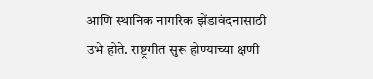आणि स्थानिक नागरिक झेंडावंदनासाठी उभे होते. राष्ट्रगीत सुरू होण्याच्या क्षणी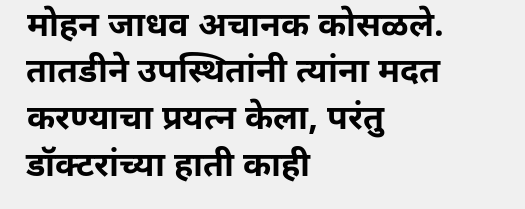मोहन जाधव अचानक कोसळले. तातडीने उपस्थितांनी त्यांना मदत करण्याचा प्रयत्न केला, परंतु डॉक्टरांच्या हाती काही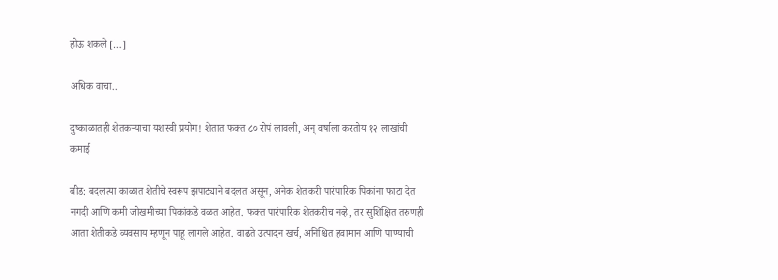होऊ शकले […]

अधिक वाचा..

दुष्काळातही शेतकऱ्याचा यशस्वी प्रयोग! शेतात फक्त ८० रोपं लावली, अन् वर्षाला करतोय १२ लाखांची कमाई

बीड: बदलत्या काळात शेतीचे स्वरूप झपाट्याने बदलत असून, अनेक शेतकरी पारंपारिक पिकांना फाटा देत नगदी आणि कमी जोखमीच्या पिकांकडे वळत आहेत. फक्त पारंपारिक शेतकरीच नव्हे, तर सुशिक्षित तरुणही आता शेतीकडे व्यवसाय म्हणून पाहू लागले आहेत. वाढते उत्पादन खर्च, अनिश्चित हवामान आणि पाण्याची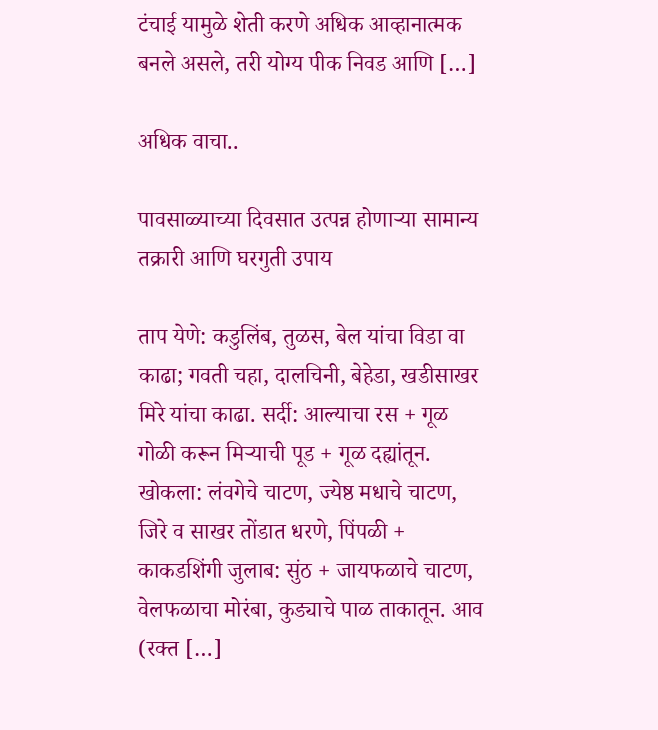टंचाई यामुळे शेती करणे अधिक आव्हानात्मक बनले असले, तरी योग्य पीक निवड आणि […]

अधिक वाचा..

पावसाळ्याच्या दिवसात उत्पन्न होणाऱ्या सामान्य तक्रारी आणि घरगुती उपाय

ताप येणे: कडुलिंब, तुळस, बेल यांचा विडा वा काढा; गवती चहा, दालचिनी, बेहेडा, खडीसाखर मिरे यांचा काढा. सर्दी: आल्याचा रस + गूळ गोळी करून मिऱ्याची पूड + गूळ दह्यांतून. खोकला: लंवगेचे चाटण, ज्येष्ठ मधाचे चाटण, जिरे व साखर तोंडात धरणे, पिंपळी + काकडशिंगी जुलाब: सुंठ + जायफळाचे चाटण, वेलफळाचा मोरंबा, कुड्याचे पाळ ताकातून. आव (रक्त […]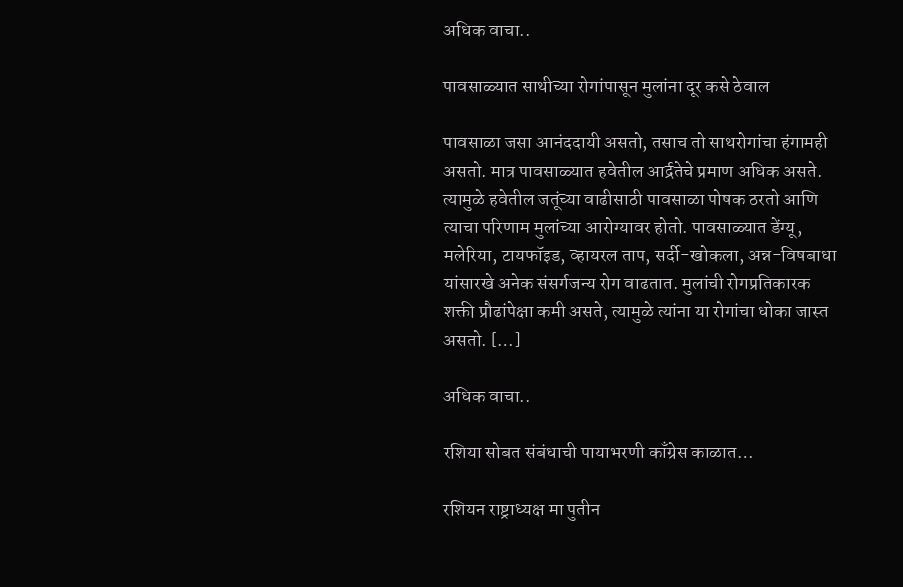अधिक वाचा..

पावसाळ्यात साथीच्या रोगांपासून मुलांना दूर कसे ठेवाल

पावसाळा जसा आनंददायी असतो, तसाच तो साथरोगांचा हंगामही असतो. मात्र पावसाळ्यात हवेतील आर्द्रतेचे प्रमाण अधिक असते. त्यामुळे हवेतील जतूंच्या वाढीसाठी पावसाळा पोषक ठरतो आणि त्याचा परिणाम मुलांच्या आरोग्यावर होतो. पावसाळ्यात डेंग्यू, मलेरिया, टायफॉइड, व्हायरल ताप, सर्दी-खोकला, अन्न-विषबाधा यांसारखे अनेक संसर्गजन्य रोग वाढतात. मुलांची रोगप्रतिकारक शक्ती प्रौढांपेक्षा कमी असते, त्यामुळे त्यांना या रोगांचा धोका जास्त असतो. […]

अधिक वाचा..

रशिया सोबत संबंधाची पायाभरणी काँग्रेस काळात…

रशियन राष्ट्राध्यक्ष मा पुतीन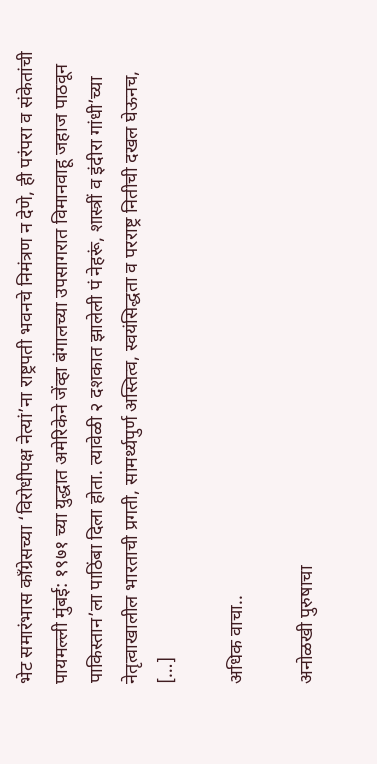भेट समारंभास काँग्रेसच्या ‘विरोधीपक्ष नेत्यां’ना राष्ट्रपती भवनचे निमंत्रण न देणे, ही परंपरा व संकेतांची पायमल्ली मुंबई: १९७१ च्या युद्धात अमेरिकेने जेंव्हा बंगालच्या उपसागरात विमानवाहू जहाज पाठवून पाकिस्तान’ला पाठिंबा दिला होता. त्यावेळी २ दशकात झालेली पं नेहरूं, शास्त्रीं व इंदीरा गांधी’च्या नेतृत्वाखालील भारताची प्रगती, सामर्थ्यपुर्ण अस्तित्व, स्वयंसिद्धता व परराष्ट्र नितीची दखल घेऊनच, […]

अधिक वाचा..

अनोळखी पुरुषाचा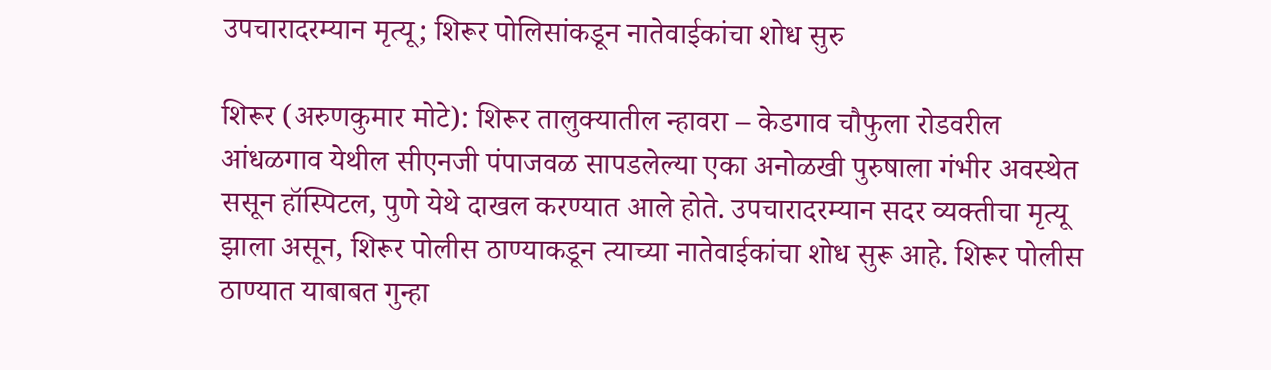उपचारादरम्यान मृत्यू; शिरूर पोलिसांकडून नातेवाईकांचा शोध सुरु

शिरूर (अरुणकुमार मोटे): शिरूर तालुक्यातील न्हावरा – केडगाव चौफुला रोडवरील आंधळगाव येथील सीएनजी पंपाजवळ सापडलेल्या एका अनोळखी पुरुषाला गंभीर अवस्थेत ससून हॉस्पिटल, पुणे येथे दाखल करण्यात आले होते. उपचारादरम्यान सदर व्यक्तीचा मृत्यू झाला असून, शिरूर पोलीस ठाण्याकडून त्याच्या नातेवाईकांचा शोध सुरू आहे. शिरूर पोलीस ठाण्यात याबाबत गुन्हा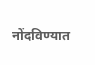नोंदविण्यात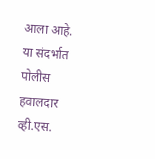आला आहे. या संदर्भात पोलीस हवालदार व्ही.एस.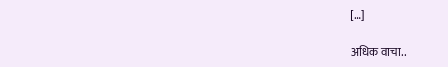[…]

अधिक वाचा..